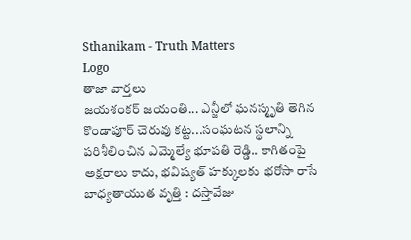Sthanikam - Truth Matters
Logo
తాజా వార్తలు
జయశంకర్ జయంతి... ఎన్జీలో ఘనస్మృతి తెగిన కొండాపూర్ చెరువు కట్ట...సంఘటన స్థలాన్ని పరిశీలించిన ఎమ్మెల్యే భూపతి రెడ్డి.. కాగితంపై అక్షరాలు కాదు, భవిష్యత్‌ హక్కులకు భరోసా రాసే బాధ్యతాయుత వృత్తి : దస్తావేజు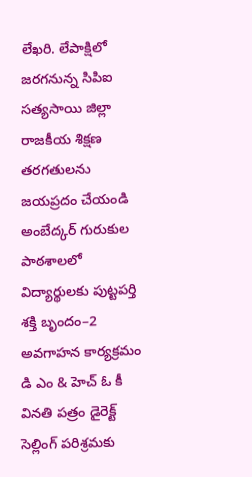లేఖరి. లేపాక్షిలో జరగనున్న సిపిఐ సత్యసాయి జిల్లా రాజకీయ శిక్షణ తరగతులను జయప్రదం చేయండి అంబేద్కర్ గురుకుల పాఠశాలలో విద్యార్థులకు పుట్టపర్తి శక్తి బృందం–2 అవగాహన కార్యక్రమం డి ఎం & హెచ్ ఓ కీ వినతి పత్రం డైరెక్ట్ సెల్లింగ్ పరిశ్రమకు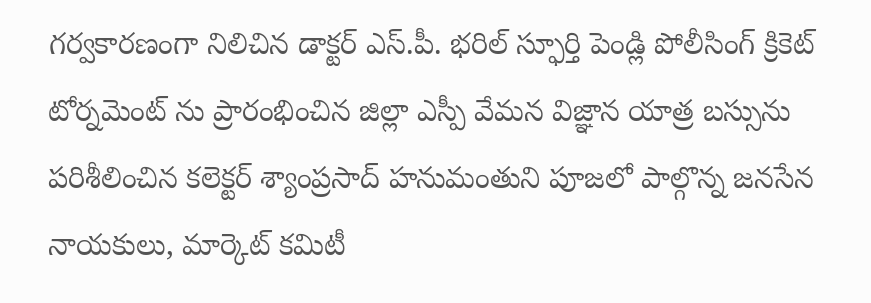గర్వకారణంగా నిలిచిన డాక్టర్ ఎస్.పీ. భరిల్ స్ఫూర్తి పెండ్లి పోలీసింగ్ క్రికెట్ టోర్నమెంట్ ను ప్రారంభించిన జిల్లా ఎస్పీ వేమన విజ్ఞాన యాత్ర బస్సును పరిశీలించిన కలెక్టర్ శ్యాంప్రసాద్ హనుమంతుని పూజలో పాల్గొన్న జనసేన నాయకులు, మార్కెట్ కమిటీ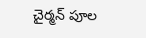చైర్మన్ పూల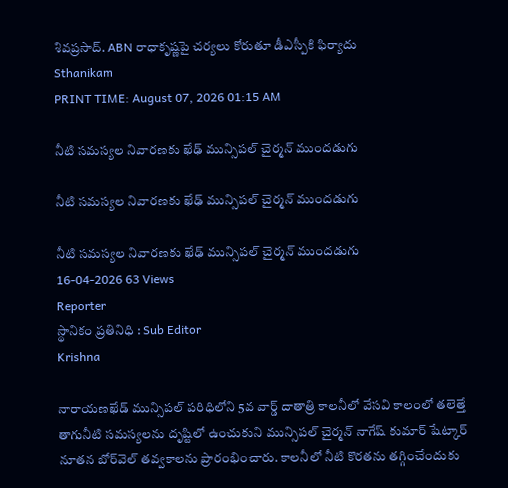శివప్రసాద్. ABN రాధాకృష్ణపై చర్యలు కోరుతూ డీఎస్పీకి ఫిర్యాదు
Sthanikam
PRINT TIME: August 07, 2026 01:15 AM

నీటి సమస్యల నివారణకు ఖేఢ్ మున్సిపల్ చైర్మన్ ముందడుగు

నీటి సమస్యల నివారణకు ఖేఢ్ మున్సిపల్ చైర్మన్ ముందడుగు

నీటి సమస్యల నివారణకు ఖేఢ్ మున్సిపల్ చైర్మన్ ముందడుగు
16-04-2026 63 Views
Reporter
స్థానికం ప్రతినిధి : Sub Editor
Krishna

నారాయణఖేడ్ మున్సిపల్ పరిధిలోని 5వ వార్డ్ దాతాత్రి కాలనీలో వేసవి కాలంలో తలెత్తే తాగునీటి సమస్యలను దృష్టిలో ఉంచుకుని మున్సిపల్ చైర్మన్ నాగేష్ కుమార్ షేట్కార్ నూతన బోర్‌వెల్ తవ్వకాలను ప్రారంభించారు. కాలనీలో నీటి కొరతను తగ్గించేందుకు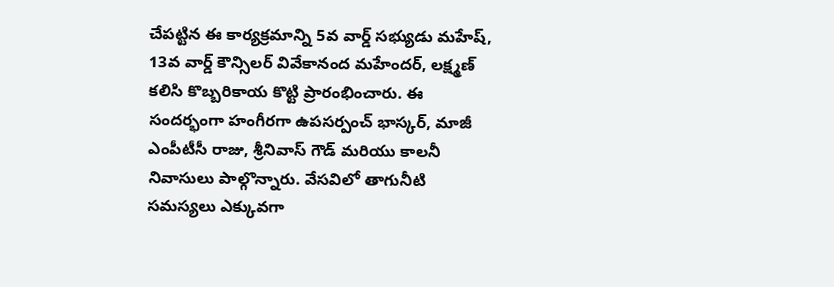చేపట్టిన ఈ కార్యక్రమాన్ని 5వ వార్డ్ సభ్యుడు మహేష్, 13వ వార్డ్ కౌన్సిలర్ వివేకానంద మహేందర్, లక్ష్మణ్ కలిసి కొబ్బరికాయ కొట్టి ప్రారంభించారు. ఈ సందర్భంగా హంగీరగా ఉపసర్పంచ్ భాస్కర్, మాజీ ఎంపీటీసీ రాజు, శ్రీనివాస్ గౌడ్ మరియు కాలనీ నివాసులు పాల్గొన్నారు. వేసవిలో తాగునీటి సమస్యలు ఎక్కువగా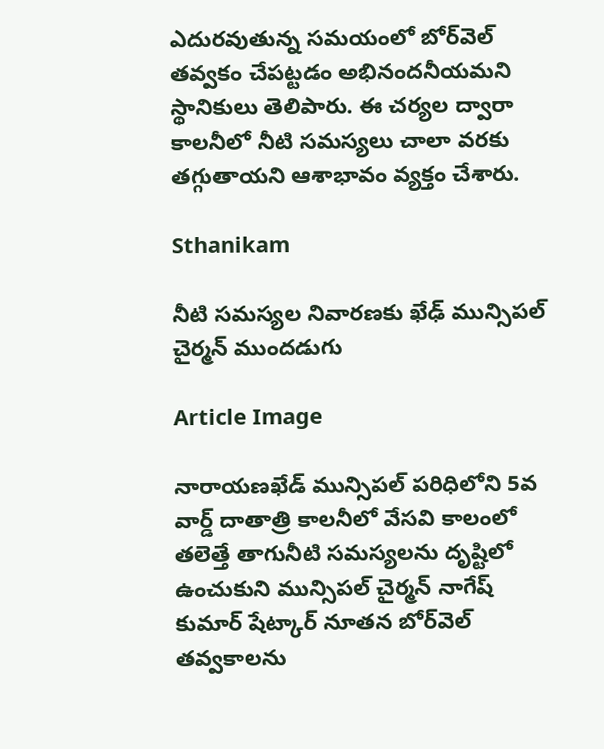ఎదురవుతున్న సమయంలో బోర్‌వెల్ తవ్వకం చేపట్టడం అభినందనీయమని స్థానికులు తెలిపారు. ఈ చర్యల ద్వారా కాలనీలో నీటి సమస్యలు చాలా వరకు తగ్గుతాయని ఆశాభావం వ్యక్తం చేశారు.

Sthanikam

నీటి సమస్యల నివారణకు ఖేఢ్ మున్సిపల్ చైర్మన్ ముందడుగు

Article Image

నారాయణఖేడ్ మున్సిపల్ పరిధిలోని 5వ వార్డ్ దాతాత్రి కాలనీలో వేసవి కాలంలో తలెత్తే తాగునీటి సమస్యలను దృష్టిలో ఉంచుకుని మున్సిపల్ చైర్మన్ నాగేష్ కుమార్ షేట్కార్ నూతన బోర్‌వెల్ తవ్వకాలను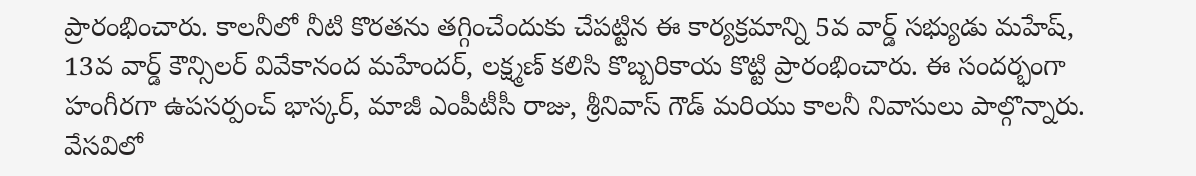ప్రారంభించారు. కాలనీలో నీటి కొరతను తగ్గించేందుకు చేపట్టిన ఈ కార్యక్రమాన్ని 5వ వార్డ్ సభ్యుడు మహేష్, 13వ వార్డ్ కౌన్సిలర్ వివేకానంద మహేందర్, లక్ష్మణ్ కలిసి కొబ్బరికాయ కొట్టి ప్రారంభించారు. ఈ సందర్భంగా హంగీరగా ఉపసర్పంచ్ భాస్కర్, మాజీ ఎంపీటీసీ రాజు, శ్రీనివాస్ గౌడ్ మరియు కాలనీ నివాసులు పాల్గొన్నారు. వేసవిలో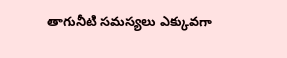తాగునీటి సమస్యలు ఎక్కువగా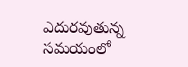ఎదురవుతున్న సమయంలో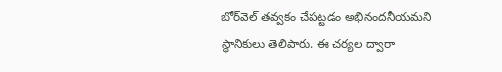బోర్‌వెల్ తవ్వకం చేపట్టడం అభినందనీయమని స్థానికులు తెలిపారు. ఈ చర్యల ద్వారా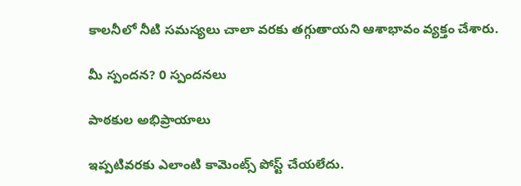కాలనీలో నీటి సమస్యలు చాలా వరకు తగ్గుతాయని ఆశాభావం వ్యక్తం చేశారు.

మీ స్పందన? 0 స్పందనలు

పాఠకుల అభిప్రాయాలు

ఇప్పటివరకు ఎలాంటి కామెంట్స్ పోస్ట్ చేయలేదు.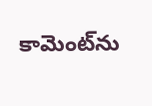కామెంట్‌ను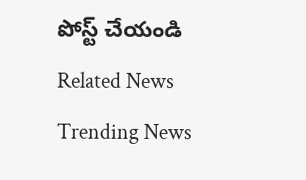పోస్ట్ చేయండి
Related News
Trending News